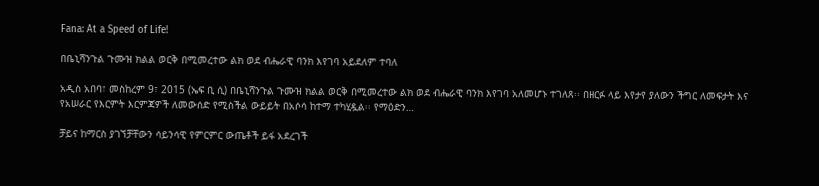Fana: At a Speed of Life!

በቤኒሻንጉል ጉሙዝ ክልል ወርቅ በሚመረተው ልክ ወደ ብሔራዊ ባንክ እየገባ አይደለም ተባለ

አዲስ አበባ፣ መስከረም 9፣ 2015 (ኤፍ ቢ ሲ) በቤኒሻንጉል ጉሙዝ ክልል ወርቅ በሚመረተው ልክ ወደ ብሔራዊ ባንክ እየገባ አለመሆኑ ተገለጸ፡፡ በዘርፉ ላይ እየታየ ያለውን ችግር ለመፍታት እና የአሠራር የእርምት እርምጃዎች ለመውሰድ የሚስችል ውይይት በአሶሳ ከተማ ተካሂዷል፡፡ የማዕድን…

ቻይና ከማርስ ያገኘቻቸውን ሳይንሳዊ የምርምር ውጤቶች ይፋ አደረገች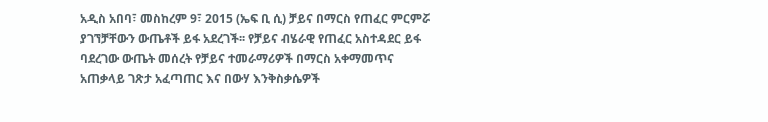አዲስ አበባ፣ መስከረም 9፣ 2015 (ኤፍ ቢ ሲ) ቻይና በማርስ የጠፈር ምርምሯ ያገኘቻቸውን ውጤቶች ይፋ አደረገች፡፡ የቻይና ብሄራዊ የጠፈር አስተዳደር ይፋ ባደረገው ውጤት መሰረት የቻይና ተመራማሪዎች በማርስ አቀማመጥና አጠቃላይ ገጽታ አፈጣጠር እና በውሃ እንቅስቃሴዎች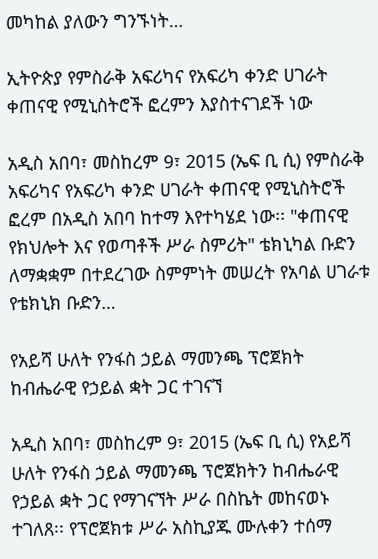መካከል ያለውን ግንኙነት…

ኢትዮጵያ የምስራቅ አፍሪካና የአፍሪካ ቀንድ ሀገራት ቀጠናዊ የሚኒስትሮች ፎረምን እያስተናገደች ነው

አዲስ አበባ፣ መስከረም 9፣ 2015 (ኤፍ ቢ ሲ) የምስራቅ አፍሪካና የአፍሪካ ቀንድ ሀገራት ቀጠናዊ የሚኒስትሮች ፎረም በአዲስ አበባ ከተማ እየተካሄደ ነው፡፡ "ቀጠናዊ የክህሎት እና የወጣቶች ሥራ ስምሪት" ቴክኒካል ቡድን ለማቋቋም በተደረገው ስምምነት መሠረት የአባል ሀገራቱ የቴክኒክ ቡድን…

የአይሻ ሁለት የንፋስ ኃይል ማመንጫ ፕሮጀክት ከብሔራዊ የኃይል ቋት ጋር ተገናኘ

አዲስ አበባ፣ መስከረም 9፣ 2015 (ኤፍ ቢ ሲ) የአይሻ ሁለት የንፋስ ኃይል ማመንጫ ፕሮጀክትን ከብሔራዊ የኃይል ቋት ጋር የማገናኘት ሥራ በስኬት መከናወኑ ተገለጸ፡፡ የፕሮጀክቱ ሥራ አስኪያጁ ሙሉቀን ተሰማ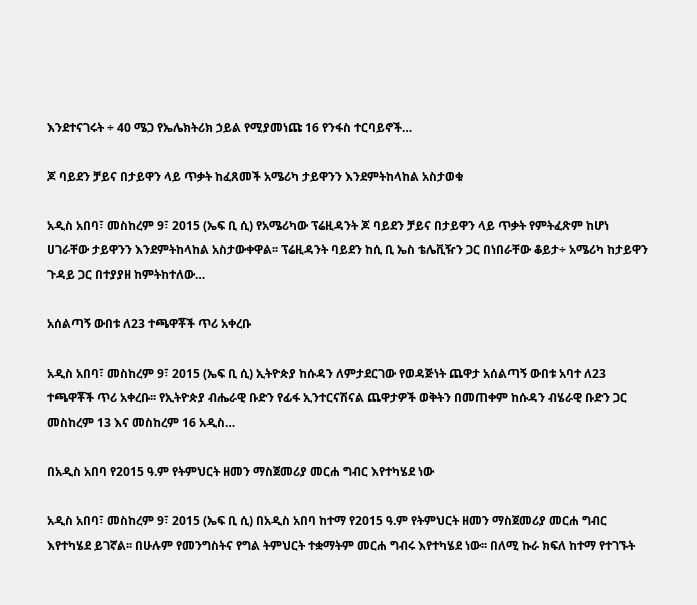እንደተናገሩት ÷ 40 ሜጋ የኤሌክትሪክ ኃይል የሚያመነጩ 16 የንፋስ ተርባይኖች…

ጆ ባይደን ቻይና በታይዋን ላይ ጥቃት ከፈጸመች አሜሪካ ታይዋንን እንደምትከላከል አስታወቁ

አዲስ አበባ፣ መስከረም 9፣ 2015 (ኤፍ ቢ ሲ) የአሜሪካው ፕሬዚዳንት ጆ ባይደን ቻይና በታይዋን ላይ ጥቃት የምትፈጽም ከሆነ ሀገራቸው ታይዋንን እንደምትከላከል አስታውቀዋል፡፡ ፕሬዚዳንት ባይደን ከሲ ቢ ኤስ ቴሌቪዥን ጋር በነበራቸው ቆይታ÷ አሜሪካ ከታይዋን ጉዳይ ጋር በተያያዘ ከምትከተለው…

አሰልጣኝ ውበቱ ለ23 ተጫዋቾች ጥሪ አቀረቡ

አዲስ አበባ፣ መስከረም 9፣ 2015 (ኤፍ ቢ ሲ) ኢትዮጵያ ከሱዳን ለምታደርገው የወዳጅነት ጨዋታ አሰልጣኝ ውበቱ አባተ ለ23 ተጫዋቾች ጥሪ አቀረቡ፡፡ የኢትዮጵያ ብሔራዊ ቡድን የፊፋ ኢንተርናሽናል ጨዋታዎች ወቅትን በመጠቀም ከሱዳን ብሄራዊ ቡድን ጋር መስከረም 13 እና መስከረም 16 አዲስ…

በአዲስ አበባ የ2015 ዓ.ም የትምህርት ዘመን ማስጀመሪያ መርሐ ግብር እየተካሄደ ነው

አዲስ አበባ፣ መስከረም 9፣ 2015 (ኤፍ ቢ ሲ) በአዲስ አበባ ከተማ የ2015 ዓ.ም የትምህርት ዘመን ማስጀመሪያ መርሐ ግብር እየተካሄደ ይገኛል፡፡ በሁሉም የመንግስትና የግል ትምህርት ተቋማትም መርሐ ግብሩ እየተካሄደ ነው፡፡ በለሚ ኩራ ክፍለ ከተማ የተገኙት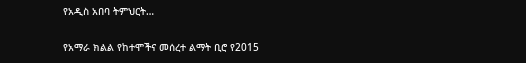የአዲስ አበባ ትምህርት…

የአማራ ክልል የከተሞችና መሰረተ ልማት ቢሮ የ2015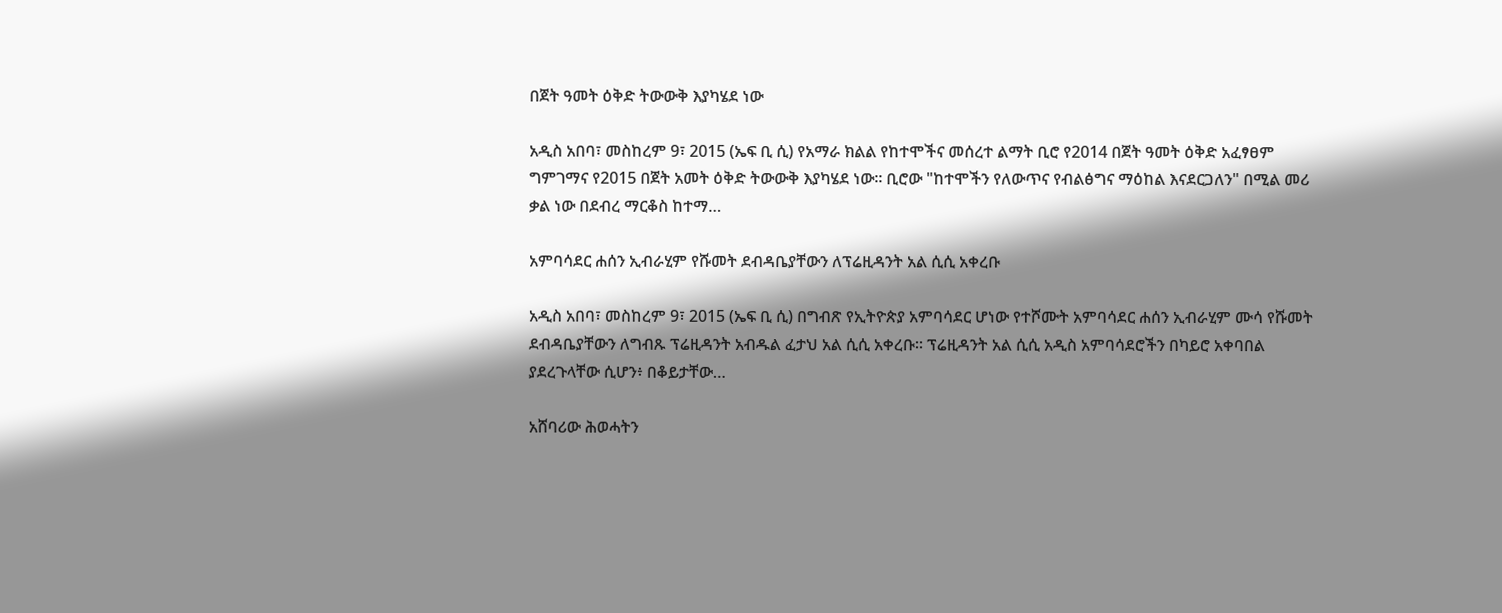በጀት ዓመት ዕቅድ ትውውቅ እያካሄደ ነው

አዲስ አበባ፣ መስከረም 9፣ 2015 (ኤፍ ቢ ሲ) የአማራ ክልል የከተሞችና መሰረተ ልማት ቢሮ የ2014 በጀት ዓመት ዕቅድ አፈፃፀም ግምገማና የ2015 በጀት አመት ዕቅድ ትውውቅ እያካሄደ ነው። ቢሮው "ከተሞችን የለውጥና የብልፅግና ማዕከል እናደርጋለን" በሚል መሪ ቃል ነው በደብረ ማርቆስ ከተማ…

አምባሳደር ሐሰን ኢብራሂም የሹመት ደብዳቤያቸውን ለፕሬዚዳንት አል ሲሲ አቀረቡ

አዲስ አበባ፣ መስከረም 9፣ 2015 (ኤፍ ቢ ሲ) በግብጽ የኢትዮጵያ አምባሳደር ሆነው የተሾሙት አምባሳደር ሐሰን ኢብራሂም ሙሳ የሹመት ደብዳቤያቸውን ለግብጹ ፕሬዚዳንት አብዱል ፈታህ አል ሲሲ አቀረቡ። ፕሬዚዳንት አል ሲሲ አዲስ አምባሳደሮችን በካይሮ አቀባበል ያደረጉላቸው ሲሆን፥ በቆይታቸው…

አሸባሪው ሕወሓትን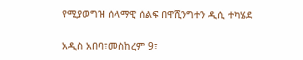የሚያወግዝ ሰላማዊ ሰልፍ በዋሺንግተን ዲሲ ተካሄደ

አዲስ አበባ፣መስከረም 9፣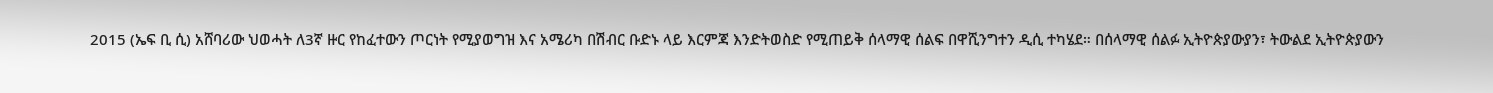2015 (ኤፍ ቢ ሲ) አሸባሪው ህወሓት ለ3ኛ ዙር የከፈተውን ጦርነት የሚያወግዝ እና አሜሪካ በሽብር ቡድኑ ላይ እርምጃ እንድትወስድ የሚጠይቅ ሰላማዊ ሰልፍ በዋሺንግተን ዲሲ ተካሄደ። በሰላማዊ ሰልፉ ኢትዮጵያውያን፣ ትውልደ ኢትዮጵያውን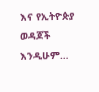እና የኢትዮጵያ ወዳጆች እንዲሁም…